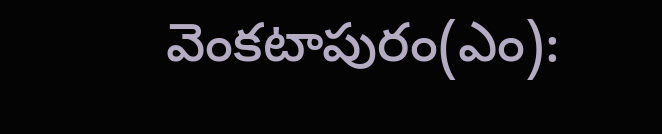వెంకటాపురం(ఎం):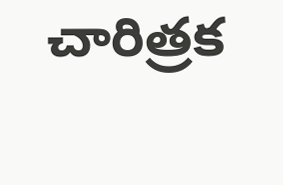చారిత్రక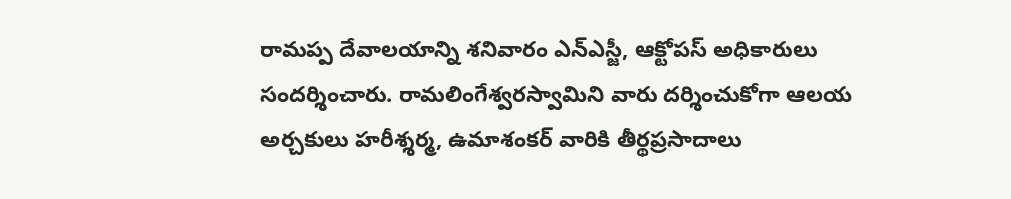రామప్ప దేవాలయాన్ని శనివారం ఎన్ఎస్జీ, ఆక్టోపస్ అధికారులు సందర్శించారు. రామలింగేశ్వరస్వామిని వారు దర్శించుకోగా ఆలయ అర్చకులు హరీశ్శర్మ, ఉమాశంకర్ వారికి తీర్థప్రసాదాలు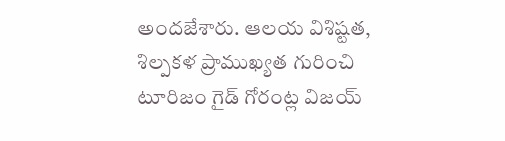అందజేశారు. ఆలయ విశిష్టత, శిల్పకళ ప్రాముఖ్యత గురించి టూరిజం గైడ్ గోరంట్ల విజయ్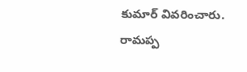కుమార్ వివరించారు. రామప్ప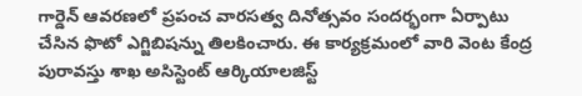గార్డెన్ ఆవరణలో ప్రపంచ వారసత్వ దినోత్సవం సందర్భంగా ఏర్పాటు చేసిన ఫొటో ఎగ్జిబిషన్ను తిలకించారు. ఈ కార్యక్రమంలో వారి వెంట కేంద్ర పురావస్తు శాఖ అసిస్టెంట్ ఆర్కియాలజిస్ట్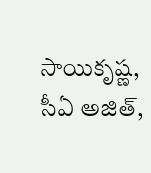సాయికృష్ణ, సీఏ అజిత్,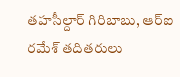తహసీల్దార్ గిరిబాబు, ఆర్ఐ రమేశ్ తదితరులు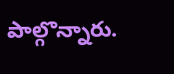పాల్గొన్నారు.